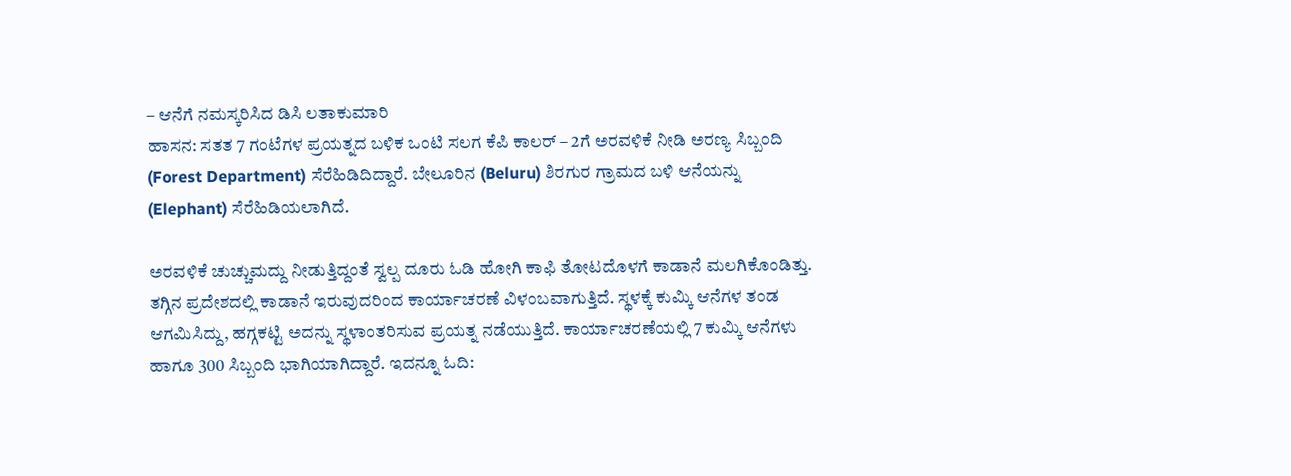– ಆನೆಗೆ ನಮಸ್ಕರಿಸಿದ ಡಿಸಿ ಲತಾಕುಮಾರಿ
ಹಾಸನ: ಸತತ 7 ಗಂಟೆಗಳ ಪ್ರಯತ್ನದ ಬಳಿಕ ಒಂಟಿ ಸಲಗ ಕೆಪಿ ಕಾಲರ್ – 2ಗೆ ಅರವಳಿಕೆ ನೀಡಿ ಅರಣ್ಯ ಸಿಬ್ಬಂದಿ (Forest Department) ಸೆರೆಹಿಡಿದಿದ್ದಾರೆ. ಬೇಲೂರಿನ (Beluru) ಶಿರಗುರ ಗ್ರಾಮದ ಬಳಿ ಆನೆಯನ್ನು (Elephant) ಸೆರೆಹಿಡಿಯಲಾಗಿದೆ.

ಅರವಳಿಕೆ ಚುಚ್ಚುಮದ್ದು ನೀಡುತ್ತಿದ್ದಂತೆ ಸ್ವಲ್ಪ ದೂರು ಓಡಿ ಹೋಗಿ ಕಾಫಿ ತೋಟದೊಳಗೆ ಕಾಡಾನೆ ಮಲಗಿಕೊಂಡಿತ್ತು. ತಗ್ಗಿನ ಪ್ರದೇಶದಲ್ಲಿ ಕಾಡಾನೆ ಇರುವುದರಿಂದ ಕಾರ್ಯಾಚರಣೆ ವಿಳಂಬವಾಗುತ್ತಿದೆ. ಸ್ಥಳಕ್ಕೆ ಕುಮ್ಕಿ ಆನೆಗಳ ತಂಡ ಆಗಮಿಸಿದ್ದು, ಹಗ್ಗಕಟ್ಟಿ ಅದನ್ನು ಸ್ಥಳಾಂತರಿಸುವ ಪ್ರಯತ್ನ ನಡೆಯುತ್ತಿದೆ. ಕಾರ್ಯಾಚರಣೆಯಲ್ಲಿ 7 ಕುಮ್ಕಿ ಆನೆಗಳು ಹಾಗೂ 300 ಸಿಬ್ಬಂದಿ ಭಾಗಿಯಾಗಿದ್ದಾರೆ. ಇದನ್ನೂ ಓದಿ: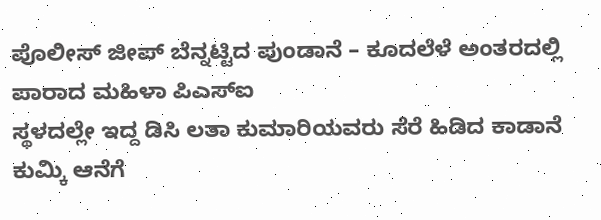ಪೊಲೀಸ್ ಜೀಪ್ ಬೆನ್ನಟ್ಟಿದ ಪುಂಡಾನೆ – ಕೂದಲೆಳೆ ಅಂತರದಲ್ಲಿ ಪಾರಾದ ಮಹಿಳಾ ಪಿಎಸ್ಐ
ಸ್ಥಳದಲ್ಲೇ ಇದ್ದ ಡಿಸಿ ಲತಾ ಕುಮಾರಿಯವರು ಸೆರೆ ಹಿಡಿದ ಕಾಡಾನೆ ಕುಮ್ಕಿ ಆನೆಗೆ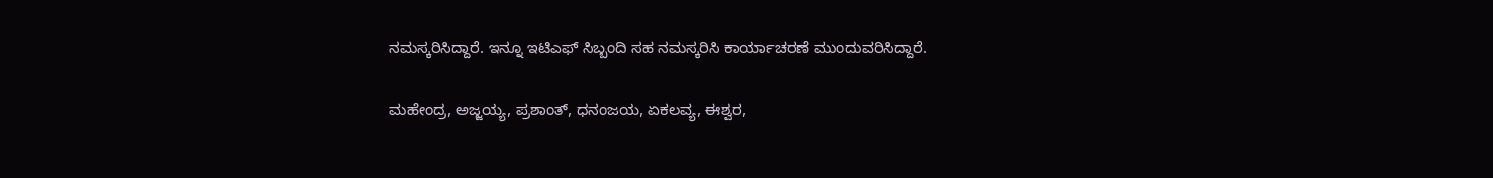ನಮಸ್ಕರಿಸಿದ್ದಾರೆ. ಇನ್ನೂ ಇಟಿಎಫ್ ಸಿಬ್ಬಂದಿ ಸಹ ನಮಸ್ಕರಿಸಿ ಕಾರ್ಯಾಚರಣೆ ಮುಂದುವರಿಸಿದ್ದಾರೆ.

ಮಹೇಂದ್ರ, ಅಜ್ಜಯ್ಯ, ಪ್ರಶಾಂತ್, ಧನಂಜಯ, ಏಕಲವ್ಯ, ಈಶ್ವರ,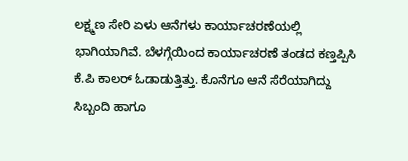ಲಕ್ಷ್ಮಣ ಸೇರಿ ಏಳು ಆನೆಗಳು ಕಾರ್ಯಾಚರಣೆಯಲ್ಲಿ ಭಾಗಿಯಾಗಿವೆ. ಬೆಳಗ್ಗೆಯಿಂದ ಕಾರ್ಯಾಚರಣೆ ತಂಡದ ಕಣ್ತಪ್ಪಿಸಿ ಕೆ.ಪಿ ಕಾಲರ್ ಓಡಾಡುತ್ತಿತ್ತು. ಕೊನೆಗೂ ಆನೆ ಸೆರೆಯಾಗಿದ್ದು ಸಿಬ್ಬಂದಿ ಹಾಗೂ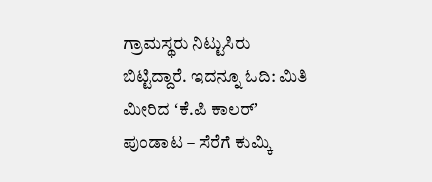ಗ್ರಾಮಸ್ಥರು ನಿಟ್ಟುಸಿರು ಬಿಟ್ಟಿದ್ದಾರೆ. ಇದನ್ನೂ ಓದಿ: ಮಿತಿ ಮೀರಿದ ʻಕೆ.ಪಿ ಕಾಲರ್ʼ ಪುಂಡಾಟ – ಸೆರೆಗೆ ಕುಮ್ಕಿ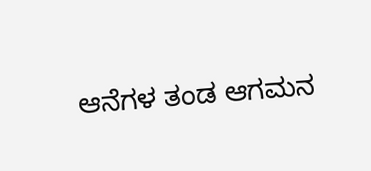ಆನೆಗಳ ತಂಡ ಆಗಮನ